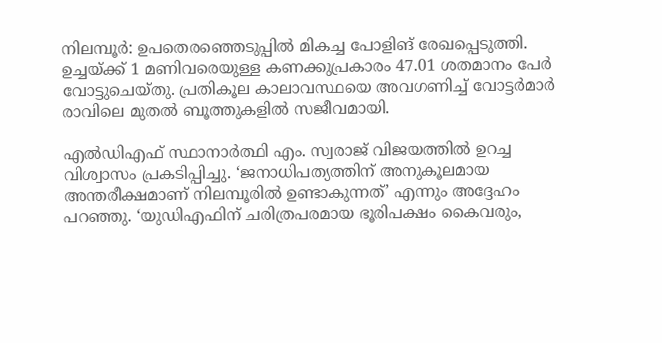നിലമ്പൂർ: ഉപതെരഞ്ഞെടുപ്പിൽ മികച്ച പോളിങ് രേഖപ്പെടുത്തി. ഉച്ചയ്ക്ക് 1 മണിവരെയുള്ള കണക്കുപ്രകാരം 47.01 ശതമാനം പേർ വോട്ടുചെയ്തു. പ്രതികൂല കാലാവസ്ഥയെ അവഗണിച്ച് വോട്ടർമാർ രാവിലെ മുതൽ ബൂത്തുകളിൽ സജീവമായി.

എൽഡിഎഫ് സ്ഥാനാർത്ഥി എം. സ്വരാജ് വിജയത്തിൽ ഉറച്ച വിശ്വാസം പ്രകടിപ്പിച്ചു. ‘ജനാധിപത്യത്തിന് അനുകൂലമായ അന്തരീക്ഷമാണ് നിലമ്പൂരിൽ ഉണ്ടാകുന്നത്’ എന്നും അദ്ദേഹം പറഞ്ഞു. ‘യുഡിഎഫിന് ചരിത്രപരമായ ഭൂരിപക്ഷം കൈവരും,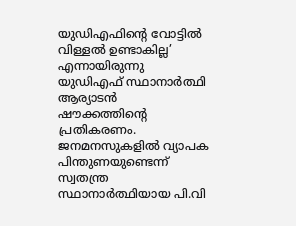യുഡിഎഫിന്റെ വോട്ടിൽ വിള്ളൽ ഉണ്ടാകില്ല’ എന്നായിരുന്നു യുഡിഎഫ് സ്ഥാനാർത്ഥി ആര്യാടൻ ഷൗക്കത്തിൻ്റെ പ്രതികരണം. ജനമനസുകളിൽ വ്യാപക പിന്തുണയുണ്ടെന്ന് സ്വതന്ത്ര സ്ഥാനാർത്ഥിയായ പി.വി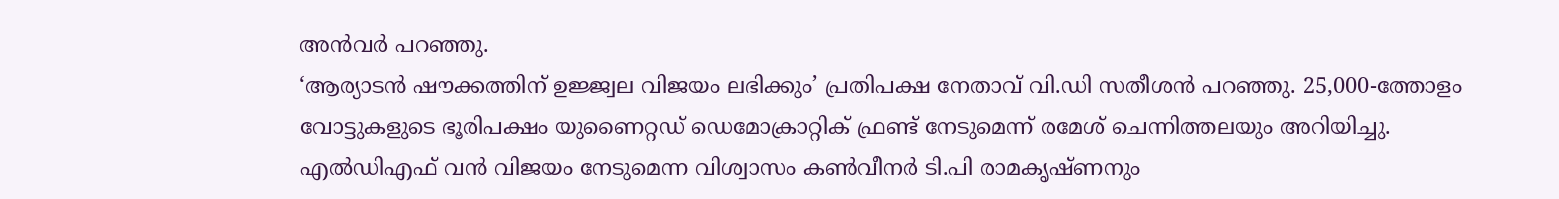അൻവർ പറഞ്ഞു.
‘ആര്യാടൻ ഷൗക്കത്തിന് ഉജ്ജ്വല വിജയം ലഭിക്കും’ പ്രതിപക്ഷ നേതാവ് വി.ഡി സതീശൻ പറഞ്ഞു. 25,000-ത്തോളം വോട്ടുകളുടെ ഭൂരിപക്ഷം യുണൈറ്റഡ് ഡെമോക്രാറ്റിക് ഫ്രണ്ട് നേടുമെന്ന് രമേശ് ചെന്നിത്തലയും അറിയിച്ചു. എൽഡിഎഫ് വൻ വിജയം നേടുമെന്ന വിശ്വാസം കൺവീനർ ടി.പി രാമകൃഷ്ണനും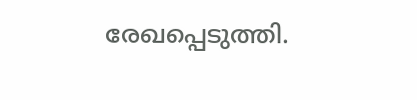രേഖപ്പെടുത്തി.